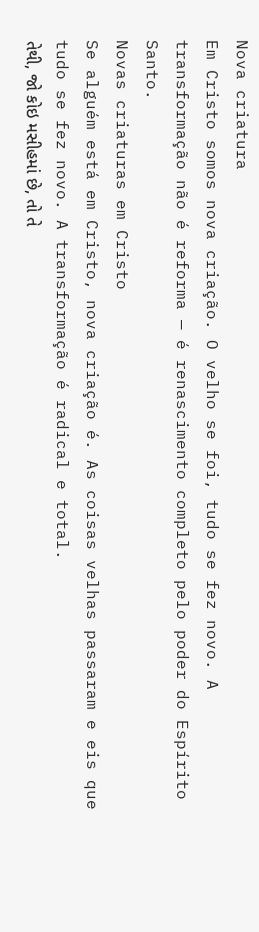Nova criatura
Em Cristo somos nova criação. O velho se foi, tudo se fez novo. A transformação não é reforma — é renascimento completo pelo poder do Espírito Santo.
Novas criaturas em Cristo
Se alguém está em Cristo, nova criação é. As coisas velhas passaram e eis que tudo se fez novo. A transformação é radical e total.
તેથી, જો કોઇ મસીહમાં છે, તો તે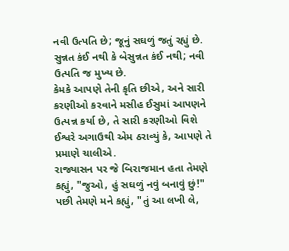નવી ઉત્પતિ છે; જૂનું સઘળું જતું રહ્યું છે.
સુન્નત કંઈ નથી કે બેસુન્નત કંઈ નથી; નવી ઉત્પતિ જ મુખ્ય છે.
કેમકે આપણે તેની કૃતિ છીએ, અને સારી કરણીઓ કરવાને મસીહ ઈસુમાં આપણને ઉત્પન્ન કર્યા છે, તે સારી કરણીઓ વિશે ઈશ્વરે અગાઉથી એમ ઠરાવ્યું કે, આપણે તે પ્રમાણે ચાલીએ.
રાજ્યાસન પર જે બિરાજમાન હતા તેમણે કહ્યું, "જુઓ, હું સઘળું નવું બનાવું છું!" પછી તેમણે મને કહ્યું, "તું આ લખી લે,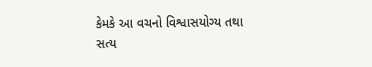કેમકે આ વચનો વિશ્વાસયોગ્ય તથા સત્ય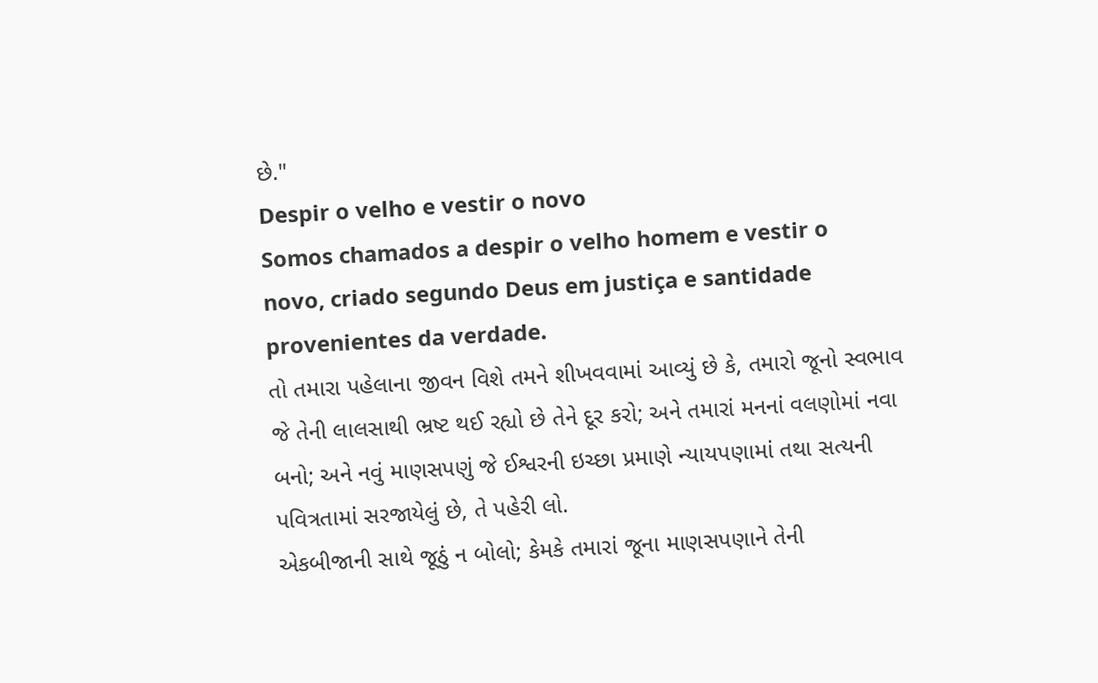છે."
Despir o velho e vestir o novo
Somos chamados a despir o velho homem e vestir o novo, criado segundo Deus em justiça e santidade provenientes da verdade.
તો તમારા પહેલાના જીવન વિશે તમને શીખવવામાં આવ્યું છે કે, તમારો જૂનો સ્વભાવ જે તેની લાલસાથી ભ્રષ્ટ થઈ રહ્યો છે તેને દૂર કરો; અને તમારાં મનનાં વલણોમાં નવા બનો; અને નવું માણસપણું જે ઈશ્વરની ઇચ્છા પ્રમાણે ન્યાયપણામાં તથા સત્યની પવિત્રતામાં સરજાયેલું છે, તે પહેરી લો.
એકબીજાની સાથે જૂઠું ન બોલો; કેમકે તમારાં જૂના માણસપણાને તેની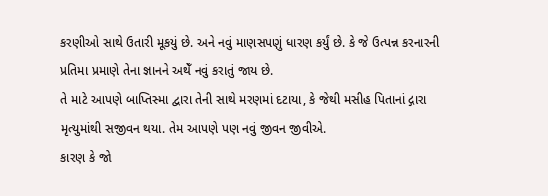કરણીઓ સાથે ઉતારી મૂકયું છે. અને નવું માણસપણું ધારણ કર્યું છે. કે જે ઉત્પન્ન કરનારની પ્રતિમા પ્રમાણે તેના જ્ઞાનને અથેઁ નવું કરાતું જાય છે.
તે માટે આપણે બાપ્તિસ્મા દ્વારા તેની સાથે મરણમાં દટાયા, કે જેથી મસીહ પિતાનાં દ્ગારા મૃત્યુમાંથી સજીવન થયા. તેમ આપણે પણ નવું જીવન જીવીએ.
કારણ કે જો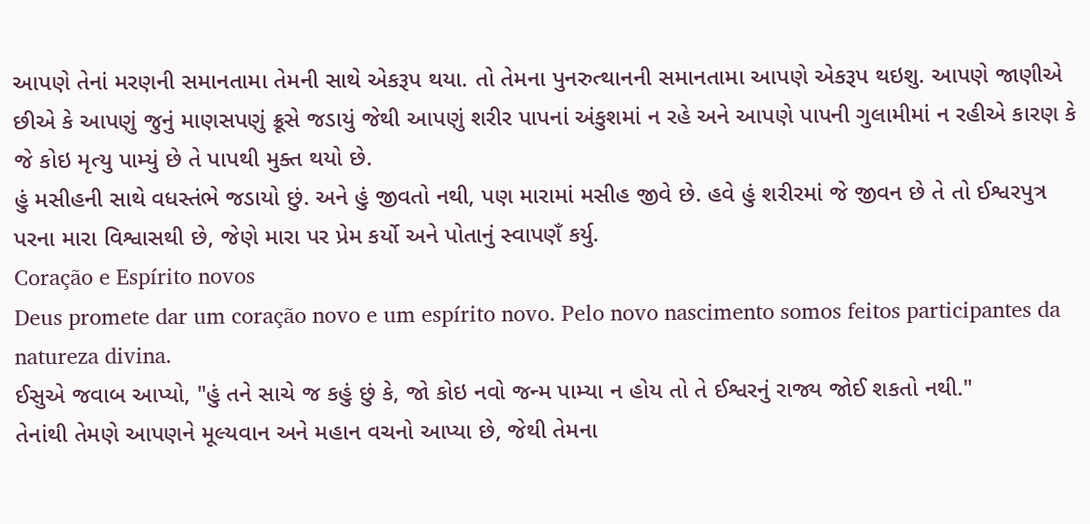આપણે તેનાં મરણની સમાનતામા તેમની સાથે એકરૂપ થયા. તો તેમના પુનરુત્થાનની સમાનતામા આપણે એકરૂપ થઇશુ. આપણે જાણીએ છીએ કે આપણું જુનું માણસપણું ક્રૂસે જડાયું જેથી આપણું શરીર પાપનાં અંકુશમાં ન રહે અને આપણે પાપની ગુલામીમાં ન રહીએ કારણ કે જે કોઇ મૃત્યુ પામ્યું છે તે પાપથી મુક્ત થયો છે.
હું મસીહની સાથે વધસ્તંભે જડાયો છું. અને હું જીવતો નથી, પણ મારામાં મસીહ જીવે છે. હવે હું શરીરમાં જે જીવન છે તે તો ઈશ્વરપુત્ર પરના મારા વિશ્વાસથી છે, જેણે મારા પર પ્રેમ કર્યો અને પોતાનું સ્વાપણઁ કર્યુ.
Coração e Espírito novos
Deus promete dar um coração novo e um espírito novo. Pelo novo nascimento somos feitos participantes da natureza divina.
ઈસુએ જવાબ આપ્યો, "હું તને સાચે જ કહું છું કે, જો કોઇ નવો જન્મ પામ્યા ન હોય તો તે ઈશ્વરનું રાજ્ય જોઈ શકતો નથી."
તેનાંથી તેમણે આપણને મૂલ્યવાન અને મહાન વચનો આપ્યા છે, જેથી તેમના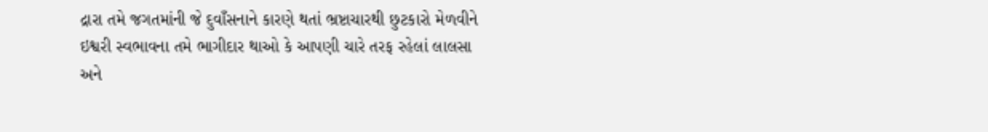દ્રારા તમે જગતમાંની જે દુવાઁસનાને કારણે થતાં ભ્રષ્ટાચારથી છુટકારો મેળવીને ઇશ્વરી સ્વભાવના તમે ભાગીદાર થાઓ કે આપણી ચારે તરફ રહેલાં લાલસા અને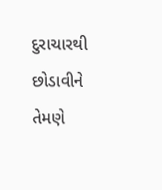દુરાચારથી છોડાવીને તેમણે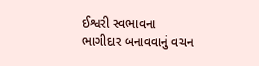ઈશ્વરી સ્વભાવના ભાગીદાર બનાવવાનું વચન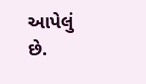આપેલું છે.